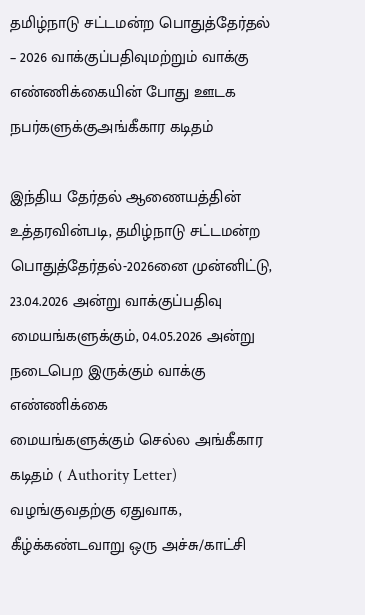தமிழ்நாடு சட்டமன்ற பொதுத்தேர்தல் – 2026 வாக்குப்பதிவுமற்றும் வாக்கு எண்ணிக்கையின் போது ஊடக நபர்களுக்குஅங்கீகார கடிதம்

இந்திய தேர்தல் ஆணையத்தின் உத்தரவின்படி, தமிழ்நாடு சட்டமன்ற
பொதுத்தேர்தல்-2026னை முன்னிட்டு, 23.04.2026 அன்று வாக்குப்பதிவு
மையங்களுக்கும், 04.05.2026 அன்று நடைபெற இருக்கும் வாக்கு எண்ணிக்கை
மையங்களுக்கும் செல்ல அங்கீகார கடிதம் ( Authority Letter) வழங்குவதற்கு ஏதுவாக,
கீழ்க்கண்டவாறு ஒரு அச்சு/காட்சி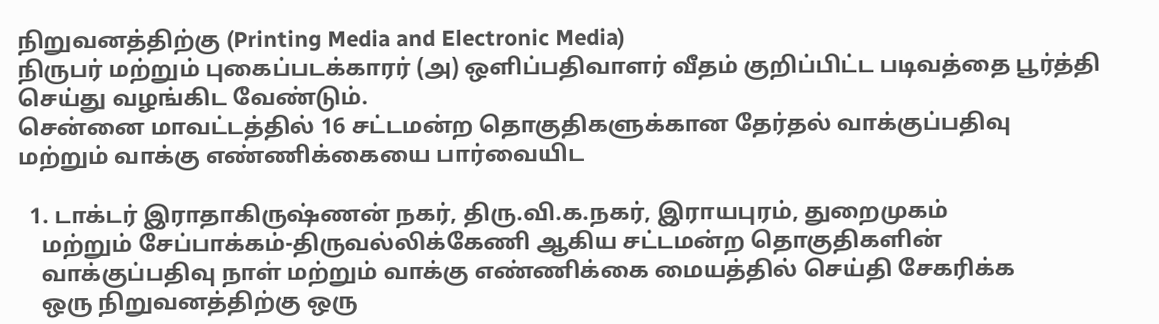நிறுவனத்திற்கு (Printing Media and Electronic Media)
நிருபர் மற்றும் புகைப்படக்காரர் (அ) ஒளிப்பதிவாளர் வீதம் குறிப்பிட்ட படிவத்தை பூர்த்தி
செய்து வழங்கிட வேண்டும்.
சென்னை மாவட்டத்தில் 16 சட்டமன்ற தொகுதிகளுக்கான தேர்தல் வாக்குப்பதிவு
மற்றும் வாக்கு எண்ணிக்கையை பார்வையிட

  1. டாக்டர் இராதாகிருஷ்ணன் நகர், திரு.வி.க.நகர், இராயபுரம், துறைமுகம்
    மற்றும் சேப்பாக்கம்-திருவல்லிக்கேணி ஆகிய சட்டமன்ற தொகுதிகளின்
    வாக்குப்பதிவு நாள் மற்றும் வாக்கு எண்ணிக்கை மையத்தில் செய்தி சேகரிக்க
    ஒரு நிறுவனத்திற்கு ஒரு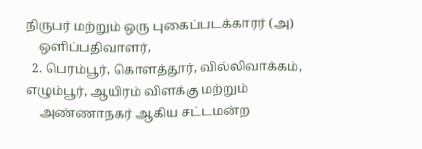நிருபர் மற்றும் ஒரு புகைப்படக்காரர் (அ)
    ஒளிப்பதிவாளர்,
  2. பெரம்பூர், கொளத்தூர், வில்லிவாக்கம், எழும்பூர், ஆயிரம் விளக்கு மற்றும்
    அண்ணாநகர் ஆகிய சட்டமன்ற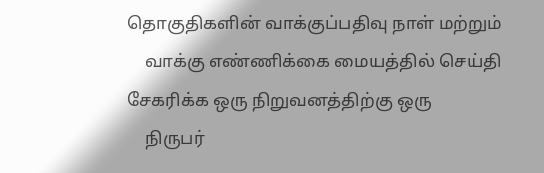தொகுதிகளின் வாக்குப்பதிவு நாள் மற்றும்
    வாக்கு எண்ணிக்கை மையத்தில் செய்தி சேகரிக்க ஒரு நிறுவனத்திற்கு ஒரு
    நிருபர்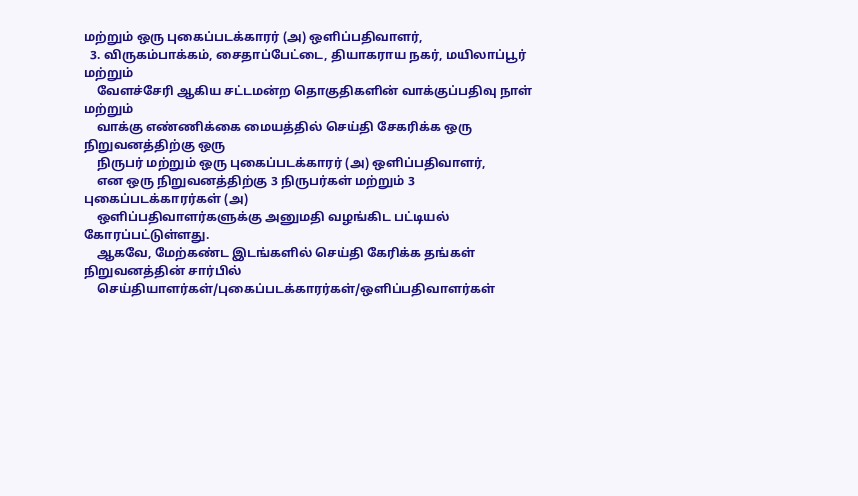மற்றும் ஒரு புகைப்படக்காரர் (அ) ஒளிப்பதிவாளர்,
  3. விருகம்பாக்கம், சைதாப்பேட்டை, தியாகராய நகர், மயிலாப்பூர் மற்றும்
    வேளச்சேரி ஆகிய சட்டமன்ற தொகுதிகளின் வாக்குப்பதிவு நாள் மற்றும்
    வாக்கு எண்ணிக்கை மையத்தில் செய்தி சேகரிக்க ஒரு நிறுவனத்திற்கு ஒரு
    நிருபர் மற்றும் ஒரு புகைப்படக்காரர் (அ) ஒளிப்பதிவாளர்,
    என ஒரு நிறுவனத்திற்கு 3 நிருபர்கள் மற்றும் 3 புகைப்படக்காரர்கள் (அ)
    ஒளிப்பதிவாளர்களுக்கு அனுமதி வழங்கிட பட்டியல் கோரப்பட்டுள்ளது.
    ஆகவே, மேற்கண்ட இடங்களில் செய்தி கேரிக்க தங்கள் நிறுவனத்தின் சார்பில்
    செய்தியாளர்கள்/புகைப்படக்காரர்கள்/ஒளிப்பதிவாளர்கள்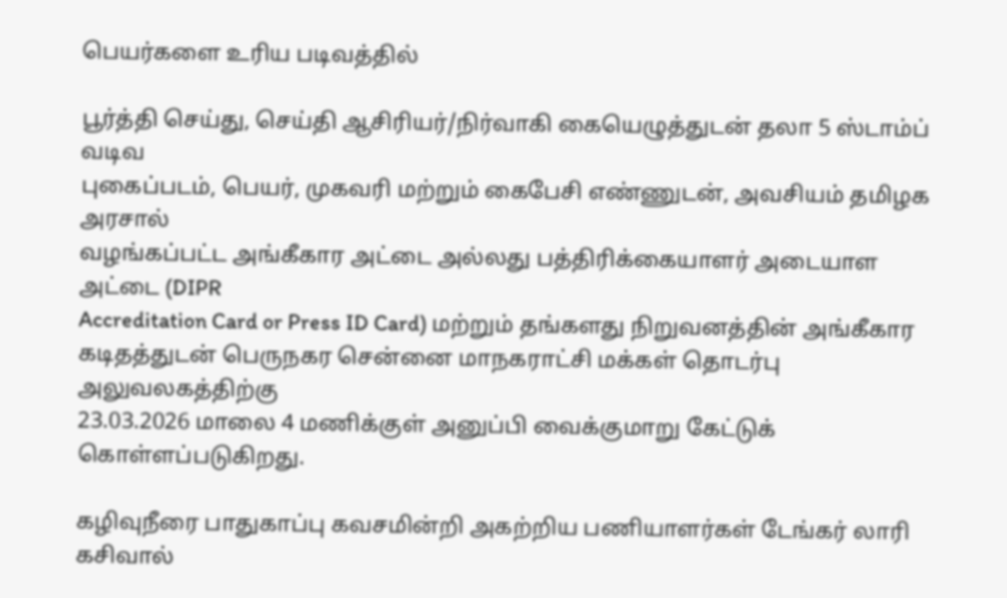பெயர்களை உரிய படிவத்தில்

பூர்த்தி செய்து, செய்தி ஆசிரியர்/நிர்வாகி கையெழுத்துடன் தலா 5 ஸ்டாம்ப் வடிவ
புகைப்படம், பெயர், முகவரி மற்றும் கைபேசி எண்ணுடன், அவசியம் தமிழக அரசால்
வழங்கப்பட்ட அங்கீகார அட்டை அல்லது பத்திரிக்கையாளர் அடையாள அட்டை (DIPR
Accreditation Card or Press ID Card) மற்றும் தங்களது நிறுவனத்தின் அங்கீகார
கடிதத்துடன் பெருநகர சென்னை மாநகராட்சி மக்கள் தொடர்பு அலுவலகத்திற்கு
23.03.2026 மாலை 4 மணிக்குள் அனுப்பி வைக்குமாறு கேட்டுக் கொள்ளப்படுகிறது.

கழிவுநீரை பாதுகாப்பு கவசமின்றி அகற்றிய பணியாளர்கள் டேங்கர் லாரி கசிவால்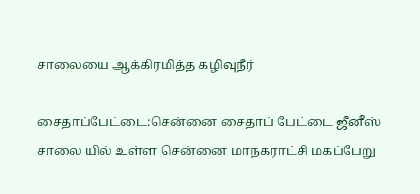சாலையை ஆக்கிரமித்த கழிவுநீர்

சைதாப்பேட்டை:சென்னை சைதாப் பேட்டை ஜீனீஸ் சாலை யில் உள்ள சென்னை மாநகராட்சி மகப்பேறு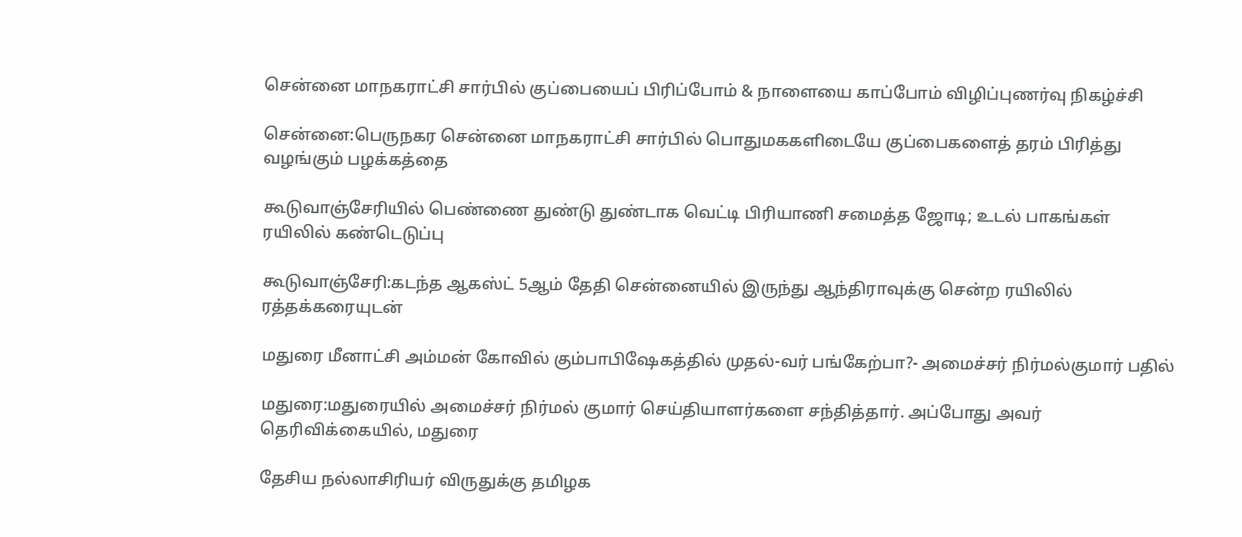சென்னை மாநகராட்சி சார்பில் குப்பையைப் பிரிப்போம் & நாளையை காப்போம் விழிப்புணர்வு நிகழ்ச்சி

சென்னை:பெருநகர சென்னை மாநகராட்சி சார்பில் பொதுமககளிடையே குப்பைகளைத் தரம் பிரித்து வழங்கும் பழக்கத்தை

கூடுவாஞ்சேரியில் பெண்ணை துண்டு துண்டாக வெட்டி பிரியாணி சமைத்த ஜோடி; உடல் பாகங்கள் ரயிலில் கண்டெடுப்பு

கூடுவாஞ்சேரி:கடந்த ஆகஸ்ட் 5ஆம் தேதி சென்னையில் இருந்து ஆந்திராவுக்கு சென்ற ரயிலில் ரத்தக்கரையுடன்

மதுரை மீனாட்சி அம்மன் கோவில் கும்பாபிஷேகத்தில் முதல்-வர் பங்கேற்பா?- அமைச்சர் நிர்மல்குமார் பதில்

மதுரை:மதுரையில் அமைச்சர் நிர்மல் குமார் செய்தியாளர்களை சந்தித்தார். அப்போது அவர் தெரிவிக்கையில், மதுரை

தேசிய நல்லாசிரியர் விருதுக்கு தமிழக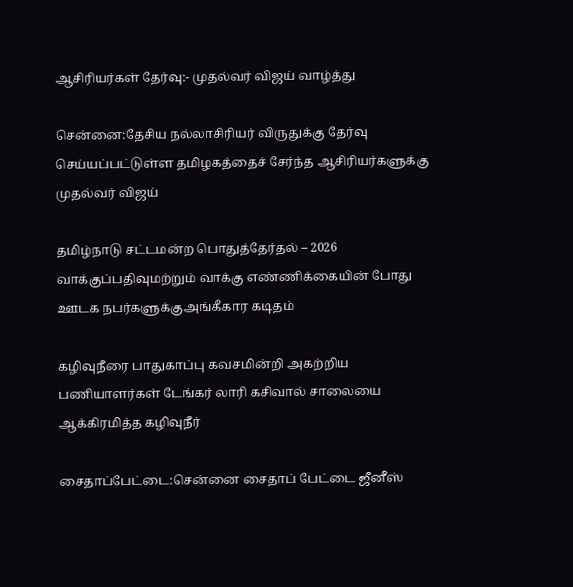ஆசிரியர்கள் தேர்வு:- முதல்வர் விஜய் வாழ்த்து

சென்னை:தேசிய நல்லாசிரியர் விருதுக்கு தேர்வு செய்யப்பட்டுள்ள தமிழகத்தைச் சேர்ந்த ஆசிரியர்களுக்கு முதல்வர் விஜய்

தமிழ்நாடு சட்டமன்ற பொதுத்தேர்தல் – 2026 வாக்குப்பதிவுமற்றும் வாக்கு எண்ணிக்கையின் போது ஊடக நபர்களுக்குஅங்கீகார கடிதம்

கழிவுநீரை பாதுகாப்பு கவசமின்றி அகற்றிய பணியாளர்கள் டேங்கர் லாரி கசிவால் சாலையை ஆக்கிரமித்த கழிவுநீர்

சைதாப்பேட்டை:சென்னை சைதாப் பேட்டை ஜீனீஸ்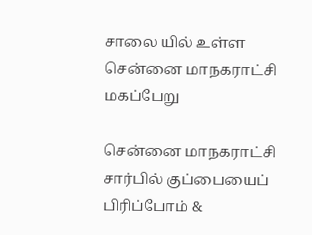சாலை யில் உள்ள சென்னை மாநகராட்சி மகப்பேறு

சென்னை மாநகராட்சி சார்பில் குப்பையைப் பிரிப்போம் &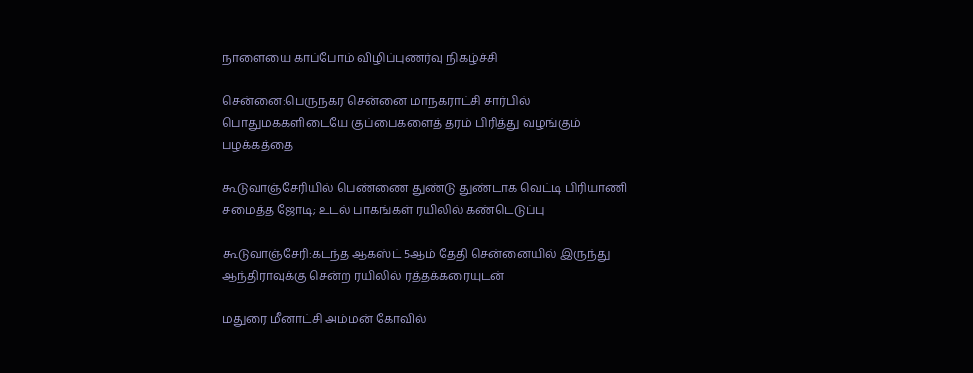நாளையை காப்போம் விழிப்புணர்வு நிகழ்ச்சி

சென்னை:பெருநகர சென்னை மாநகராட்சி சார்பில் பொதுமககளிடையே குப்பைகளைத் தரம் பிரித்து வழங்கும் பழக்கத்தை

கூடுவாஞ்சேரியில் பெண்ணை துண்டு துண்டாக வெட்டி பிரியாணி சமைத்த ஜோடி; உடல் பாகங்கள் ரயிலில் கண்டெடுப்பு

கூடுவாஞ்சேரி:கடந்த ஆகஸ்ட் 5ஆம் தேதி சென்னையில் இருந்து ஆந்திராவுக்கு சென்ற ரயிலில் ரத்தக்கரையுடன்

மதுரை மீனாட்சி அம்மன் கோவில்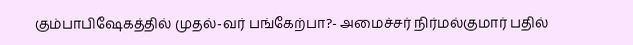கும்பாபிஷேகத்தில் முதல்-வர் பங்கேற்பா?- அமைச்சர் நிர்மல்குமார் பதில்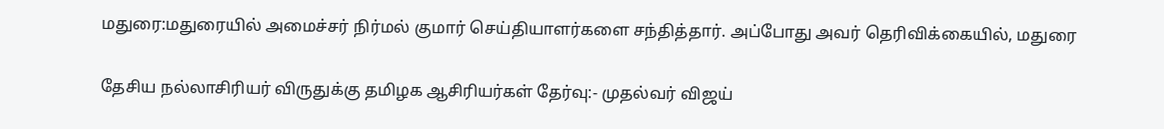மதுரை:மதுரையில் அமைச்சர் நிர்மல் குமார் செய்தியாளர்களை சந்தித்தார். அப்போது அவர் தெரிவிக்கையில், மதுரை

தேசிய நல்லாசிரியர் விருதுக்கு தமிழக ஆசிரியர்கள் தேர்வு:- முதல்வர் விஜய்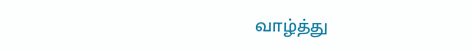வாழ்த்து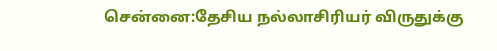சென்னை:தேசிய நல்லாசிரியர் விருதுக்கு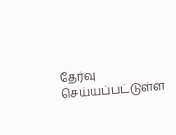தேர்வு செய்யப்பட்டுள்ள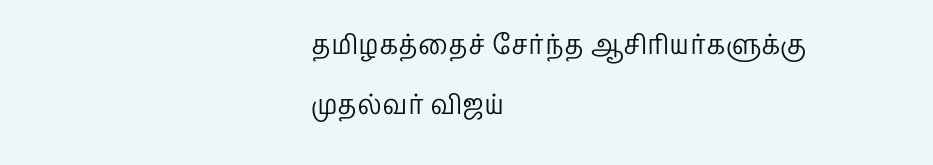தமிழகத்தைச் சேர்ந்த ஆசிரியர்களுக்கு முதல்வர் விஜய்